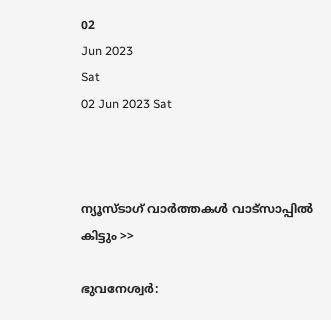02
Jun 2023
Sat
02 Jun 2023 Sat



ന്യൂസ്ടാഗ് വാര്‍ത്തകള്‍ വാട്‌സാപ്പില്‍ കിട്ടും >>

ഭുവനേശ്വർ: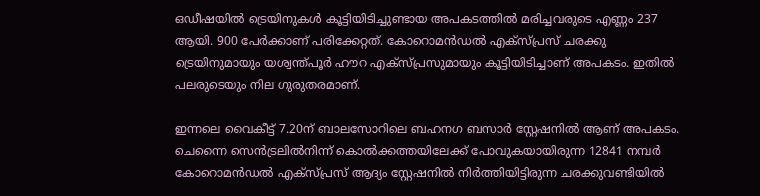ഒഡീഷയിൽ ട്രെയിനുകൾ കൂട്ടിയിടിച്ചുണ്ടായ അപകടത്തിൽ മരിച്ചവരുടെ എണ്ണം 237 ആയി. 900 പേർക്കാണ് പരിക്കേറ്റത്. കോറൊമൻഡൽ എക്‌സ്പ്രസ് ചരക്കു ട്രെയിനുമായും യശ്വന്ത്പൂർ ഹൗറ എക്‌സ്പ്രസുമായും കൂട്ടിയിടിച്ചാണ് അപകടം. ഇതിൽ പലരുടെയും നില ഗുരുതരമാണ്.

ഇന്നലെ വൈകീട്ട് 7.20ന് ബാലസോറിലെ ബഹനഗ ബസാർ സ്റ്റേഷനിൽ ആണ് അപകടം. ചെന്നൈ സെൻട്രലിൽനിന്ന് കൊൽക്കത്തയിലേക്ക് പോവുകയായിരുന്ന 12841 നമ്പർ കോറൊമൻഡൽ എക്‌സ്പ്രസ് ആദ്യം സ്റ്റേഷനിൽ നിർത്തിയിട്ടിരുന്ന ചരക്കുവണ്ടിയിൽ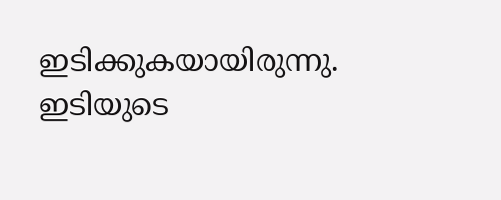ഇടിക്കുകയായിരുന്നു. ഇടിയുടെ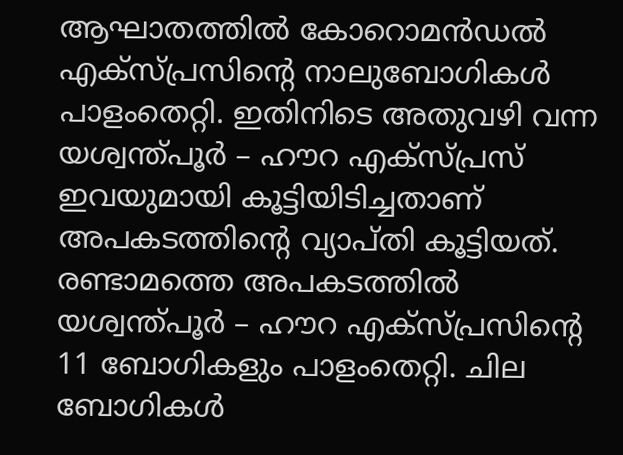ആഘാതത്തിൽ കോറൊമൻഡൽ എക്‌സ്പ്രസിന്റെ നാലുബോഗികൾ പാളംതെറ്റി. ഇതിനിടെ അതുവഴി വന്ന യശ്വന്ത്പൂർ – ഹൗറ എക്‌സ്പ്രസ് ഇവയുമായി കൂട്ടിയിടിച്ചതാണ് അപകടത്തിന്റെ വ്യാപ്തി കൂട്ടിയത്. രണ്ടാമത്തെ അപകടത്തിൽ യശ്വന്ത്പൂർ – ഹൗറ എക്‌സ്പ്രസിന്റെ 11 ബോഗികളും പാളംതെറ്റി. ചില ബോഗികൾ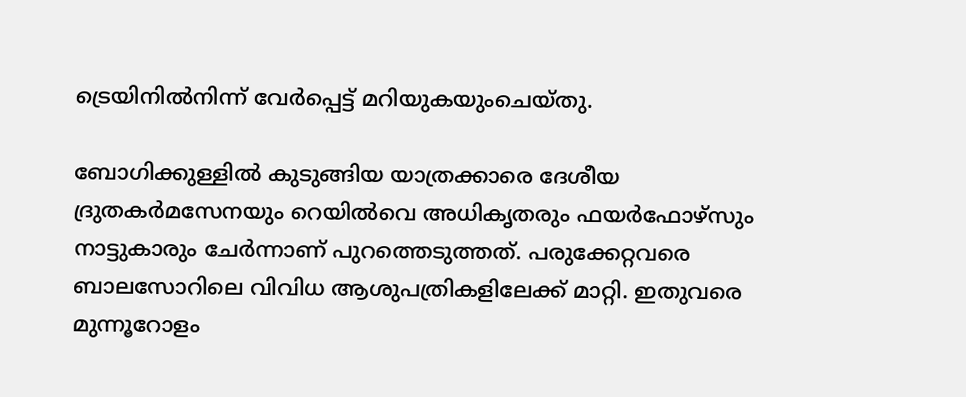ട്രെയിനിൽനിന്ന് വേർപ്പെട്ട് മറിയുകയുംചെയ്തു.

ബോഗിക്കുള്ളിൽ കുടുങ്ങിയ യാത്രക്കാരെ ദേശീയ ദ്രുതകർമസേനയും റെയിൽവെ അധികൃതരും ഫയർഫോഴ്‌സും നാട്ടുകാരും ചേർന്നാണ് പുറത്തെടുത്തത്. പരുക്കേറ്റവരെ ബാലസോറിലെ വിവിധ ആശുപത്രികളിലേക്ക് മാറ്റി. ഇതുവരെ മുന്നൂറോളം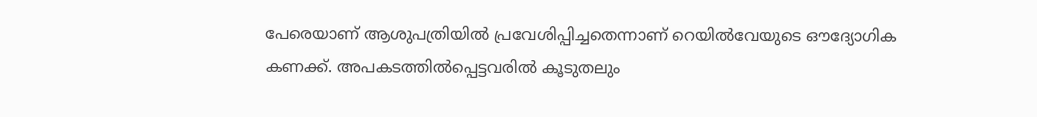പേരെയാണ് ആശുപത്രിയിൽ പ്രവേശിപ്പിച്ചതെന്നാണ് റെയിൽവേയുടെ ഔദ്യോഗിക കണക്ക്. അപകടത്തിൽപ്പെട്ടവരിൽ കൂടുതലും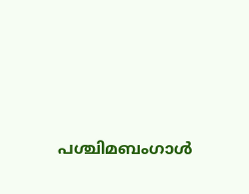പശ്ചിമബംഗാൾ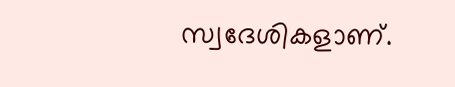സ്വദേശികളാണ്.